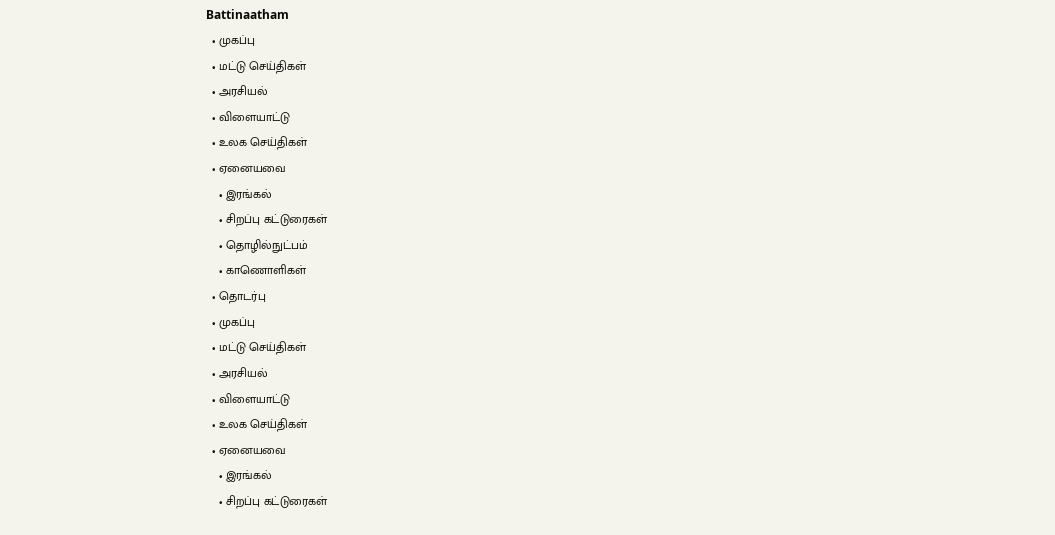Battinaatham
  • முகப்பு
  • மட்டு செய்திகள்
  • அரசியல்
  • விளையாட்டு
  • உலக செய்திகள்
  • ஏனையவை
    • இரங்கல்
    • சிறப்பு கட்டுரைகள்
    • தொழில்நுட்பம்
    • காணொளிகள்
  • தொடர்பு
  • முகப்பு
  • மட்டு செய்திகள்
  • அரசியல்
  • விளையாட்டு
  • உலக செய்திகள்
  • ஏனையவை
    • இரங்கல்
    • சிறப்பு கட்டுரைகள்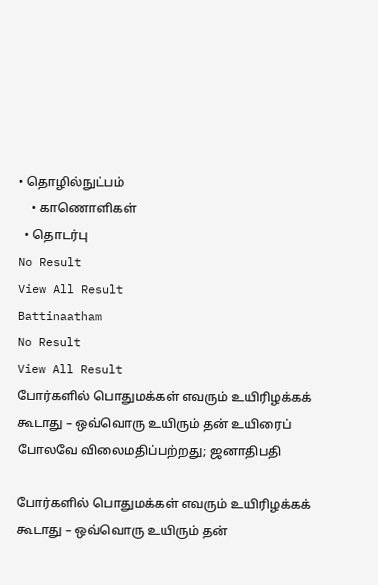• தொழில்நுட்பம்
    • காணொளிகள்
  • தொடர்பு
No Result
View All Result
Battinaatham
No Result
View All Result
போர்களில் பொதுமக்கள் எவரும் உயிரிழக்கக் கூடாது – ஒவ்வொரு உயிரும் தன் உயிரைப் போலவே விலைமதிப்பற்றது; ஜனாதிபதி

போர்களில் பொதுமக்கள் எவரும் உயிரிழக்கக் கூடாது – ஒவ்வொரு உயிரும் தன்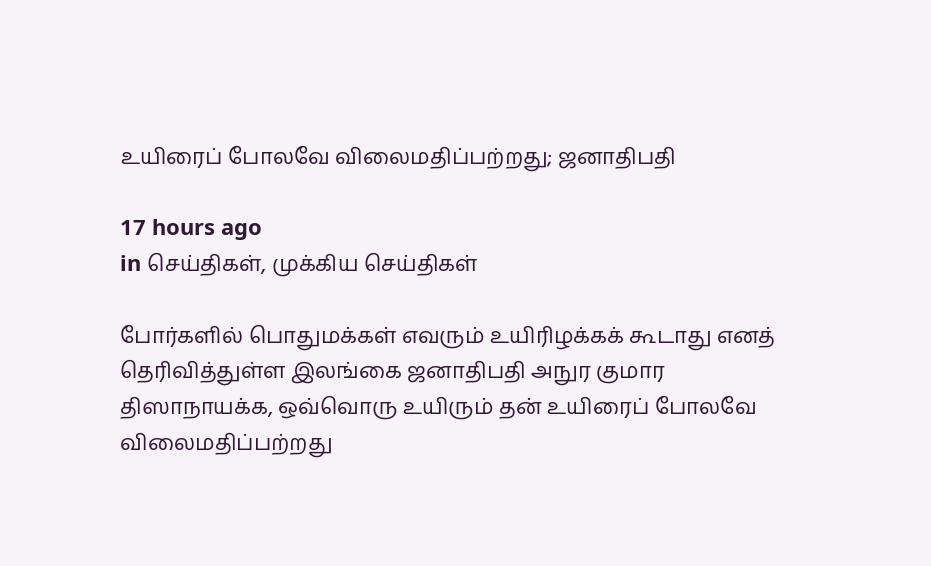உயிரைப் போலவே விலைமதிப்பற்றது; ஜனாதிபதி

17 hours ago
in செய்திகள், முக்கிய செய்திகள்

போர்களில் பொதுமக்கள் எவரும் உயிரிழக்கக் கூடாது எனத் தெரிவித்துள்ள இலங்கை ஜனாதிபதி அநுர குமார திஸாநாயக்க, ஒவ்வொரு உயிரும் தன் உயிரைப் போலவே விலைமதிப்பற்றது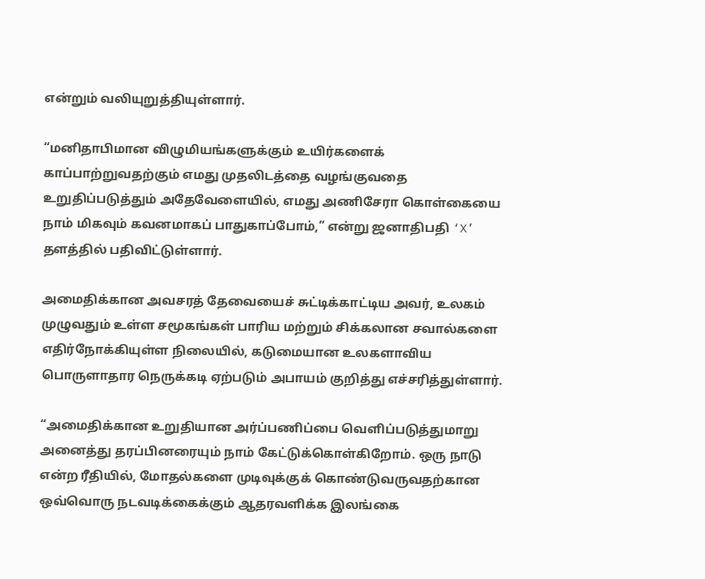என்றும் வலியுறுத்தியுள்ளார்.

“மனிதாபிமான விழுமியங்களுக்கும் உயிர்களைக் காப்பாற்றுவதற்கும் எமது முதலிடத்தை வழங்குவதை உறுதிப்படுத்தும் அதேவேளையில், எமது அணிசேரா கொள்கையை நாம் மிகவும் கவனமாகப் பாதுகாப்போம்,” என்று ஜனாதிபதி ‘X’ தளத்தில் பதிவிட்டுள்ளார்.

அமைதிக்கான அவசரத் தேவையைச் சுட்டிக்காட்டிய அவர், உலகம் முழுவதும் உள்ள சமூகங்கள் பாரிய மற்றும் சிக்கலான சவால்களை எதிர்நோக்கியுள்ள நிலையில், கடுமையான உலகளாவிய பொருளாதார நெருக்கடி ஏற்படும் அபாயம் குறித்து எச்சரித்துள்ளார்.

“அமைதிக்கான உறுதியான அர்ப்பணிப்பை வெளிப்படுத்துமாறு அனைத்து தரப்பினரையும் நாம் கேட்டுக்கொள்கிறோம். ஒரு நாடு என்ற ரீதியில், மோதல்களை முடிவுக்குக் கொண்டுவருவதற்கான ஒவ்வொரு நடவடிக்கைக்கும் ஆதரவளிக்க இலங்கை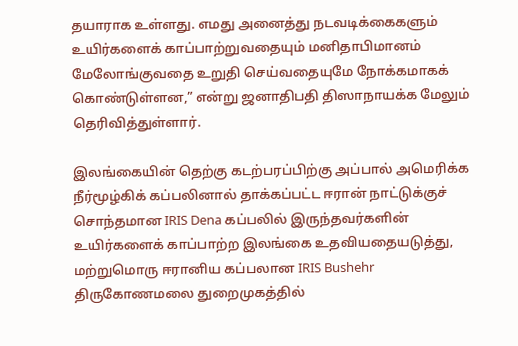தயாராக உள்ளது. எமது அனைத்து நடவடிக்கைகளும் உயிர்களைக் காப்பாற்றுவதையும் மனிதாபிமானம் மேலோங்குவதை உறுதி செய்வதையுமே நோக்கமாகக் கொண்டுள்ளன,” என்று ஜனாதிபதி திஸாநாயக்க மேலும் தெரிவித்துள்ளார்.

இலங்கையின் தெற்கு கடற்பரப்பிற்கு அப்பால் அமெரிக்க நீர்மூழ்கிக் கப்பலினால் தாக்கப்பட்ட ஈரான் நாட்டுக்குச் சொந்தமான IRIS Dena கப்பலில் இருந்தவர்களின் உயிர்களைக் காப்பாற்ற இலங்கை உதவியதையடுத்து, மற்றுமொரு ஈரானிய கப்பலான IRIS Bushehr திருகோணமலை துறைமுகத்தில்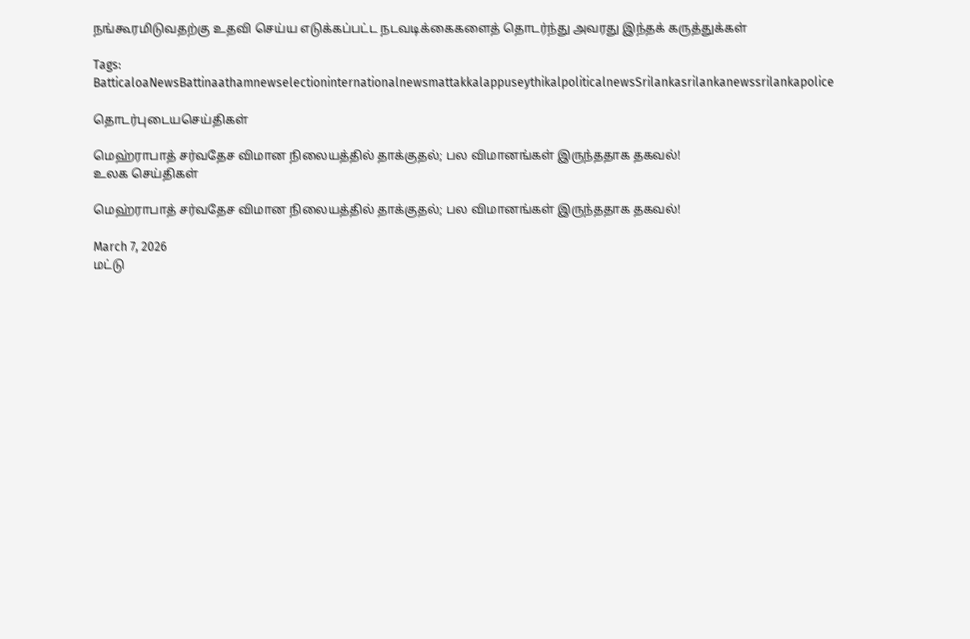நங்கூரமிடுவதற்கு உதவி செய்ய எடுக்கப்பட்ட நடவடிக்கைகளைத் தொடர்ந்து அவரது இந்தக் கருத்துக்கள்

Tags: BatticaloaNewsBattinaathamnewselectioninternationalnewsmattakkalappuseythikalpoliticalnewsSrilankasrilankanewssrilankapolice

தொடர்புடையசெய்திகள்

மெஹ்ராபாத் சர்வதேச விமான நிலையத்தில் தாக்குதல்; பல விமானங்கள் இருந்ததாக தகவல்!
உலக செய்திகள்

மெஹ்ராபாத் சர்வதேச விமான நிலையத்தில் தாக்குதல்; பல விமானங்கள் இருந்ததாக தகவல்!

March 7, 2026
மட்டு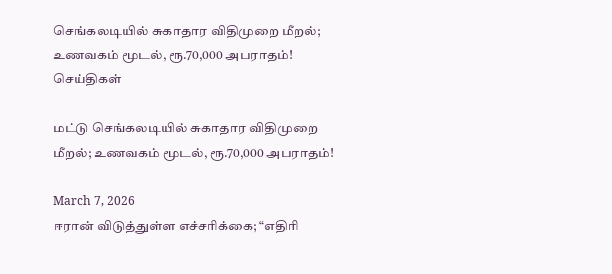செங்கலடியில் சுகாதார விதிமுறை மீறல்; உணவகம் மூடல், ரூ.70,000 அபராதம்!
செய்திகள்

மட்டு செங்கலடியில் சுகாதார விதிமுறை மீறல்; உணவகம் மூடல், ரூ.70,000 அபராதம்!

March 7, 2026
ஈரான் விடுத்துள்ள எச்சரிக்கை; “எதிரி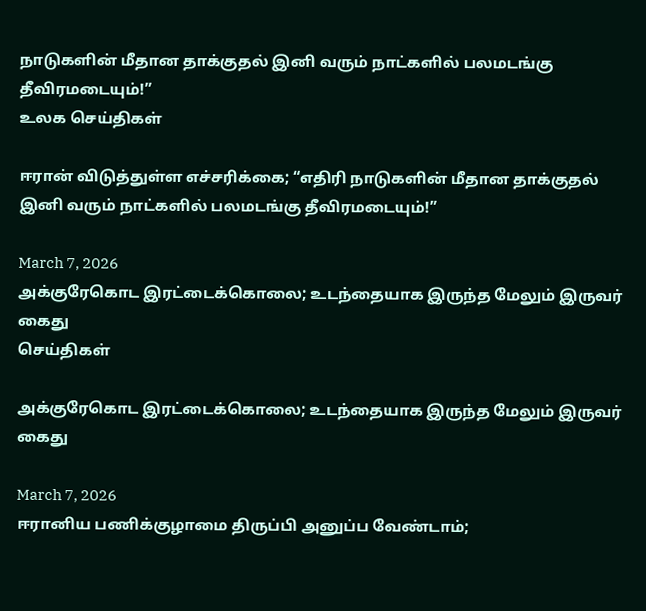நாடுகளின் மீதான தாக்குதல் இனி வரும் நாட்களில் பலமடங்கு தீவிரமடையும்!”
உலக செய்திகள்

ஈரான் விடுத்துள்ள எச்சரிக்கை; “எதிரி நாடுகளின் மீதான தாக்குதல் இனி வரும் நாட்களில் பலமடங்கு தீவிரமடையும்!”

March 7, 2026
அக்குரேகொட இரட்டைக்கொலை; உடந்தையாக இருந்த மேலும் இருவர் கைது
செய்திகள்

அக்குரேகொட இரட்டைக்கொலை; உடந்தையாக இருந்த மேலும் இருவர் கைது

March 7, 2026
ஈரானிய பணிக்குழாமை திருப்பி அனுப்ப வேண்டாம்;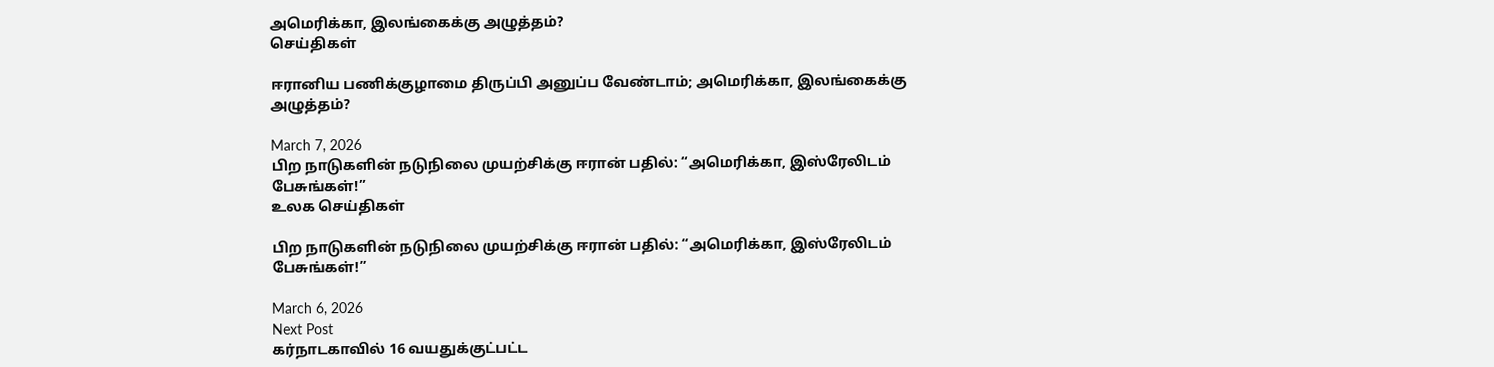அமெரிக்கா, இலங்கைக்கு அழுத்தம்?
செய்திகள்

ஈரானிய பணிக்குழாமை திருப்பி அனுப்ப வேண்டாம்; அமெரிக்கா, இலங்கைக்கு அழுத்தம்?

March 7, 2026
பிற நாடுகளின் நடுநிலை முயற்சிக்கு ஈரான் பதில்: “அமெரிக்கா, இஸ்ரேலிடம் பேசுங்கள்!”
உலக செய்திகள்

பிற நாடுகளின் நடுநிலை முயற்சிக்கு ஈரான் பதில்: “அமெரிக்கா, இஸ்ரேலிடம் பேசுங்கள்!”

March 6, 2026
Next Post
கர்நாடகாவில் 16 வயதுக்குட்பட்ட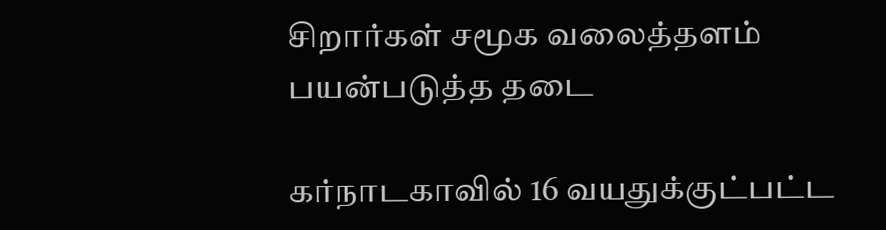சிறார்கள் சமூக வலைத்தளம் பயன்படுத்த தடை

கர்நாடகாவில் 16 வயதுக்குட்பட்ட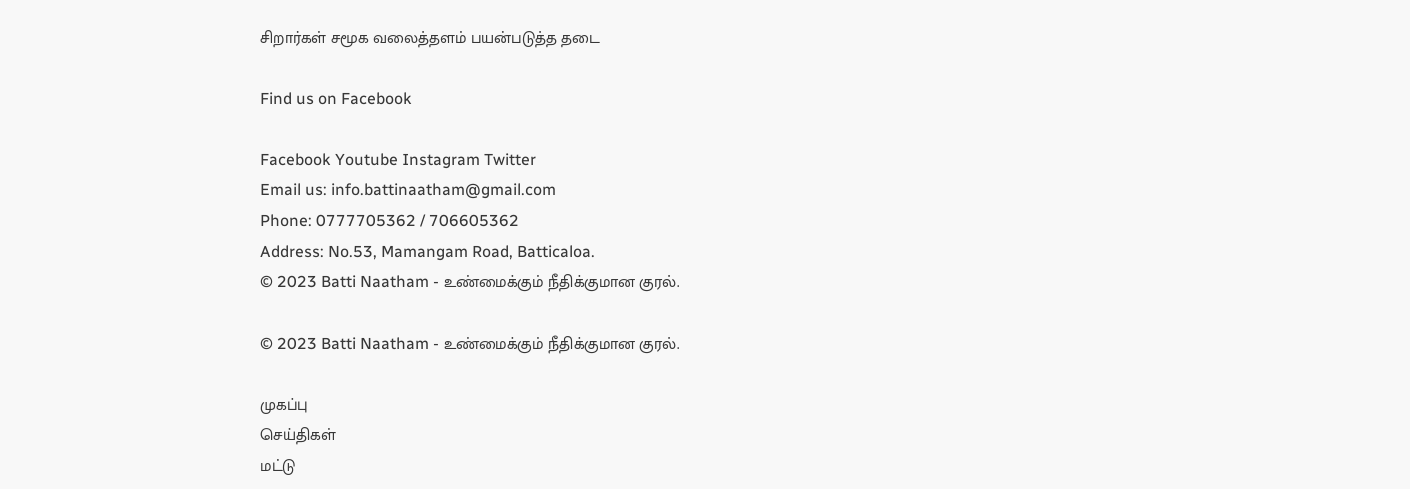சிறார்கள் சமூக வலைத்தளம் பயன்படுத்த தடை

Find us on Facebook

Facebook Youtube Instagram Twitter
Email us: info.battinaatham@gmail.com
Phone: 0777705362 / 706605362
Address: No.53, Mamangam Road, Batticaloa.
© 2023 Batti Naatham - உண்மைக்கும் நீதிக்குமான குரல்.

© 2023 Batti Naatham - உண்மைக்கும் நீதிக்குமான குரல்.

முகப்பு
செய்திகள்
மட்டு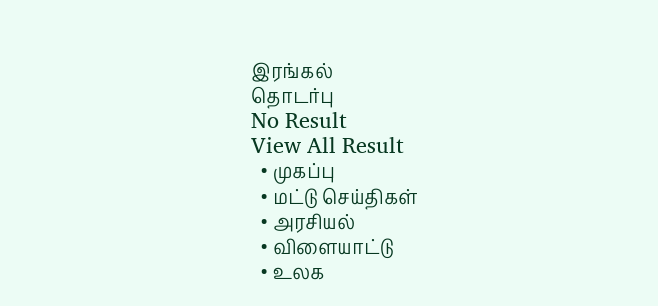இரங்கல்
தொடர்பு
No Result
View All Result
  • முகப்பு
  • மட்டு செய்திகள்
  • அரசியல்
  • விளையாட்டு
  • உலக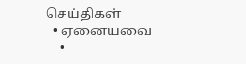செய்திகள்
  • ஏனையவை
    •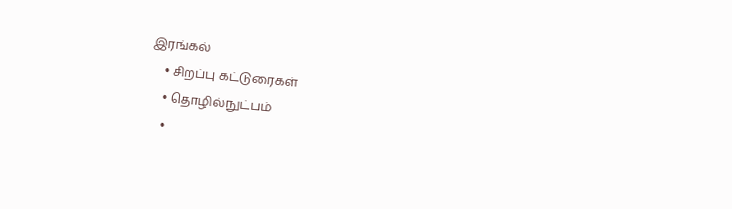இரங்கல்
    • சிறப்பு கட்டுரைகள்
    • தொழில்நுட்பம்
    •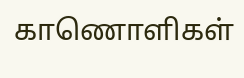காணொளிகள்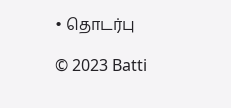• தொடர்பு

© 2023 Batti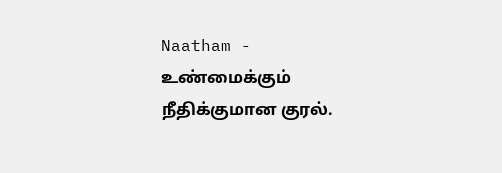Naatham - உண்மைக்கும் நீதிக்குமான குரல்.